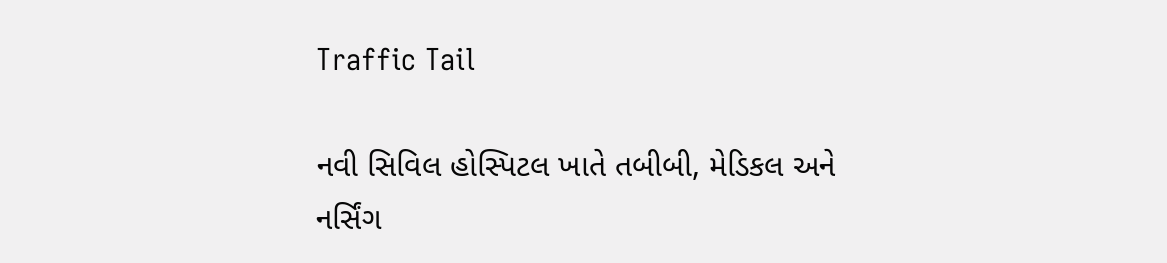Traffic Tail

નવી સિવિલ હોસ્પિટલ ખાતે તબીબી, મેડિકલ અને નર્સિંગ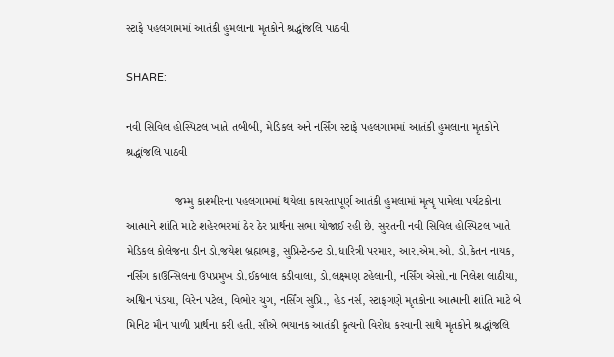સ્ટાફે પહલગામમાં આતંકી હુમલાના મૃતકોને શ્રદ્ધાંજલિ પાઠવી

SHARE:

નવી સિવિલ હોસ્પિટલ ખાતે તબીબી, મેડિકલ અને નર્સિંગ સ્ટાફે પહલગામમાં આતંકી હુમલાના મૃતકોને શ્રદ્ધાંજલિ પાઠવી

               જમ્મુ કાશ્મીરના પહલગામમાં થયેલા કાયરતાપૂર્ણ આતંકી હુમલામાં મૃત્યૃ પામેલા પર્યટકોના આત્માને શાંતિ માટે શહેરભરમાં ઠેર ઠેર પ્રાર્થના સભા યોજાઈ રહી છે. સુરતની નવી સિવિલ હોસ્પિટલ ખાતે મેડિકલ કોલેજના ડીન ડો.જયેશ બ્રહ્મભટ્ટ, સુપ્રિન્ટેન્ડન્ટ ડો.ધારિત્રી પરમાર, આર.એમ.ઓ. ડો.કેતન નાયક, નર્સિંગ કાઉન્સિલના ઉપપ્રમુખ ડો.ઈકબાલ કડીવાલા, ડો.લક્ષ્મણ ટહેલાની, નર્સિંગ એસો.ના નિલેશ લાઠીયા, અશ્વિન પંડયા, વિરેન પટેલ, વિભોર ચુગ, નર્સિંગ સુપ્રિ., હેડ નર્સ, સ્ટાફગણે મૃતકોના આત્માની શાંતિ માટે બે મિનિટ મૌન પાળી પ્રાર્થના કરી હતી. સૌએ ભયાનક આતંકી કૃત્યનો વિરોધ કરવાની સાથે મૃતકોને શ્રદ્ધાંજલિ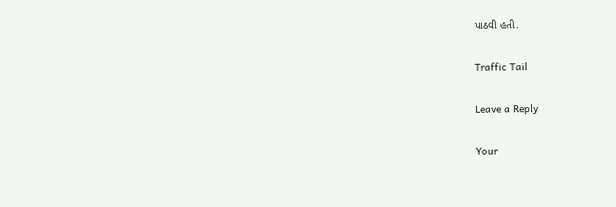પાઠવી હતી.

Traffic Tail

Leave a Reply

Your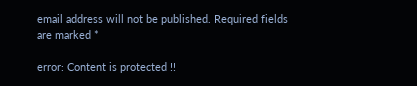email address will not be published. Required fields are marked *

error: Content is protected !!